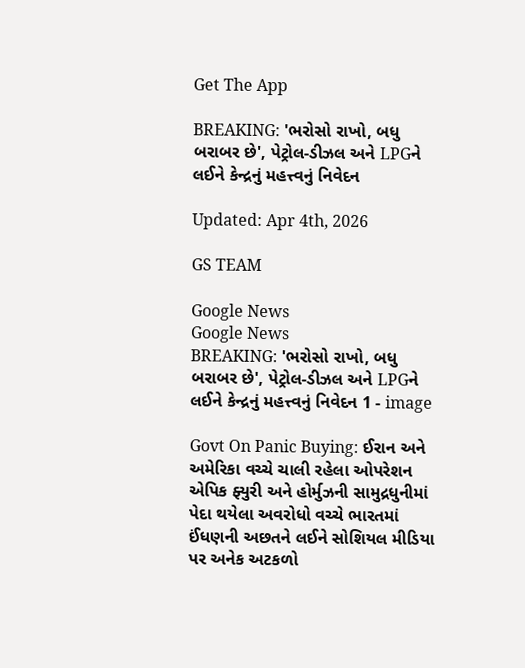Get The App

BREAKING: 'ભરોસો રાખો, બધુ બરાબર છે', પેટ્રોલ-ડીઝલ અને LPGને લઈને કેન્દ્રનું મહત્ત્વનું નિવેદન

Updated: Apr 4th, 2026

GS TEAM

Google News
Google News
BREAKING: 'ભરોસો રાખો, બધુ બરાબર છે', પેટ્રોલ-ડીઝલ અને LPGને લઈને કેન્દ્રનું મહત્ત્વનું નિવેદન 1 - image

Govt On Panic Buying: ઈરાન અને અમેરિકા વચ્ચે ચાલી રહેલા ઓપરેશન એપિક ફ્યુરી અને હોર્મુઝની સામુદ્રધુનીમાં પેદા થયેલા અવરોધો વચ્ચે ભારતમાં ઈંધણની અછતને લઈને સોશિયલ મીડિયા પર અનેક અટકળો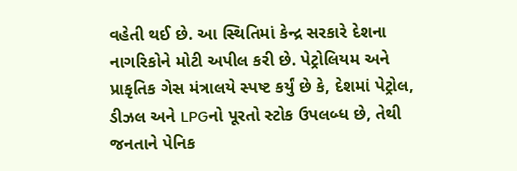વહેતી થઈ છે. આ સ્થિતિમાં કેન્દ્ર સરકારે દેશના નાગરિકોને મોટી અપીલ કરી છે. પેટ્રોલિયમ અને પ્રાકૃતિક ગેસ મંત્રાલયે સ્પષ્ટ કર્યું છે કે, દેશમાં પેટ્રોલ, ડીઝલ અને LPGનો પૂરતો સ્ટોક ઉપલબ્ધ છે, તેથી જનતાને પેનિક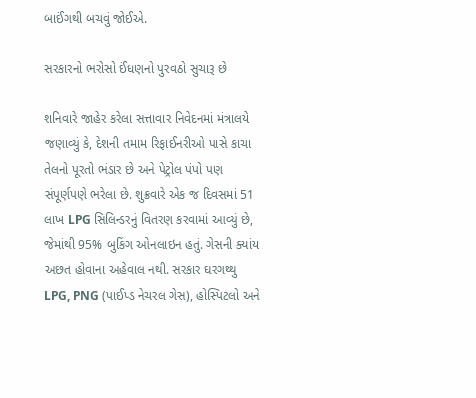બાઈંગથી બચવું જોઈએ.

સરકારનો ભરોસો ઈંધણનો પુરવઠો સુચારૂ છે

શનિવારે જાહેર કરેલા સત્તાવાર નિવેદનમાં મંત્રાલયે જણાવ્યું કે, દેશની તમામ રિફાઈનરીઓ પાસે કાચા તેલનો પૂરતો ભંડાર છે અને પેટ્રોલ પંપો પણ સંપૂર્ણપણે ભરેલા છે. શુક્રવારે એક જ દિવસમાં 51 લાખ LPG સિલિન્ડરનું વિતરણ કરવામાં આવ્યું છે, જેમાંથી 95% બુકિંગ ઓનલાઇન હતું. ગેસની ક્યાંય અછત હોવાના અહેવાલ નથી. સરકાર ઘરગથ્થુ LPG, PNG (પાઈપ્ડ નેચરલ ગેસ), હોસ્પિટલો અને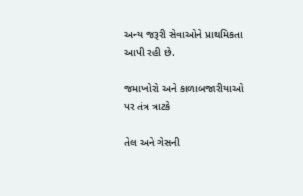અન્ય જરૂરી સેવાઓને પ્રાથમિકતા આપી રહી છે.

જમાખોરો અને કાળાબજારીયાઓ પર તંત્ર ત્રાટકે

તેલ અને ગેસની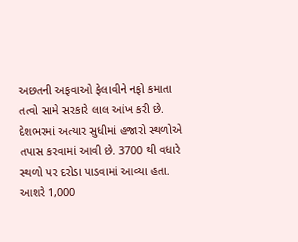અછતની અફવાઓ ફેલાવીને નફો કમાતા તત્વો સામે સરકારે લાલ આંખ કરી છે. દેશભરમાં અત્યાર સુધીમાં હજારો સ્થળોએ તપાસ કરવામાં આવી છે. 3700 થી વધારે સ્થળો પર દરોડા પાડવામાં આવ્યા હતા. આશરે 1,000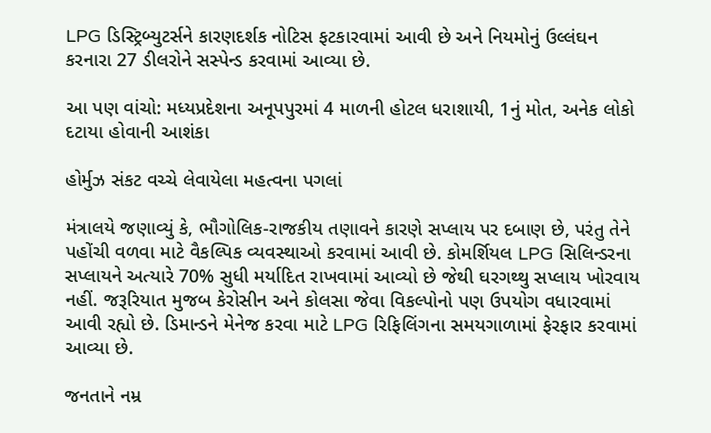LPG ડિસ્ટ્રિબ્યુટર્સને કારણદર્શક નોટિસ ફટકારવામાં આવી છે અને નિયમોનું ઉલ્લંઘન કરનારા 27 ડીલરોને સસ્પેન્ડ કરવામાં આવ્યા છે.

આ પણ વાંચો: મધ્યપ્રદેશના અનૂપપુરમાં 4 માળની હોટલ ધરાશાયી, 1નું મોત, અનેક લોકો દટાયા હોવાની આશંકા

હોર્મુઝ સંકટ વચ્ચે લેવાયેલા મહત્વના પગલાં

મંત્રાલયે જણાવ્યું કે, ભૌગોલિક-રાજકીય તણાવને કારણે સપ્લાય પર દબાણ છે, પરંતુ તેને પહોંચી વળવા માટે વૈકલ્પિક વ્યવસ્થાઓ કરવામાં આવી છે. કોમર્શિયલ LPG સિલિન્ડરના સપ્લાયને અત્યારે 70% સુધી મર્યાદિત રાખવામાં આવ્યો છે જેથી ઘરગથ્થુ સપ્લાય ખોરવાય નહીં. જરૂરિયાત મુજબ કેરોસીન અને કોલસા જેવા વિકલ્પોનો પણ ઉપયોગ વધારવામાં આવી રહ્યો છે. ડિમાન્ડને મેનેજ કરવા માટે LPG રિફિલિંગના સમયગાળામાં ફેરફાર કરવામાં આવ્યા છે.

જનતાને નમ્ર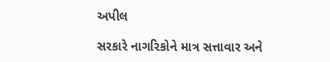અપીલ

સરકારે નાગરિકોને માત્ર સત્તાવાર અને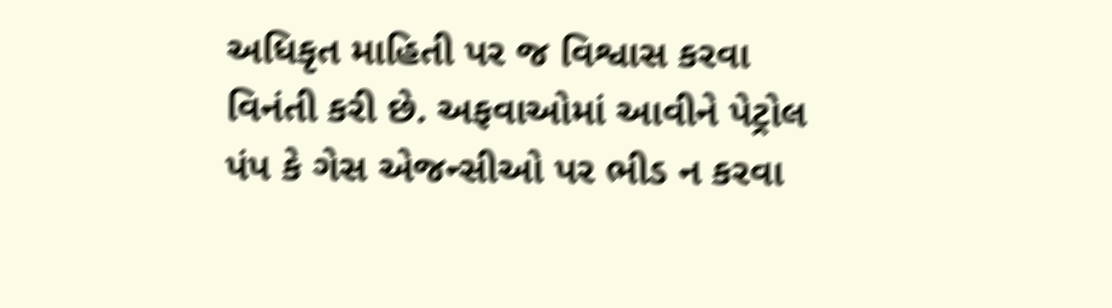અધિકૃત માહિતી પર જ વિશ્વાસ કરવા વિનંતી કરી છે. અફવાઓમાં આવીને પેટ્રોલ પંપ કે ગેસ એજન્સીઓ પર ભીડ ન કરવા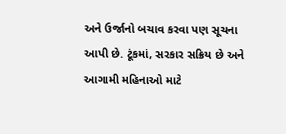અને ઉર્જાનો બચાવ કરવા પણ સૂચના આપી છે. ટૂંકમાં, સરકાર સક્રિય છે અને આગામી મહિનાઓ માટે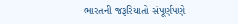ભારતની જરૂરિયાતો સંપૂર્ણપણે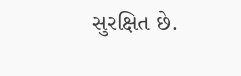સુરક્ષિત છે.